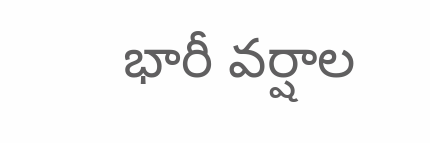భారీ వర్షాల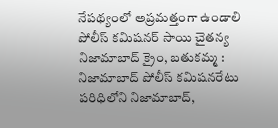నేపథ్యంలో అప్రమత్తంగా ఉండాలి
పోలీస్ కమిషనర్ సాయి చైతన్య నిజామాబాద్ క్రైం, బతుకమ్మ : నిజామాబాద్ పోలీస్ కమిషనరేటు పరిధిలోని నిజామాబాద్,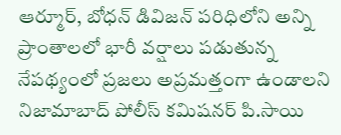ఆర్మూర్, బోధన్ డివిజన్ పరిధిలోని అన్ని ప్రాంతాలలో భారీ వర్షాలు పడుతున్న నేపథ్యంలో ప్రజలు అప్రమత్తంగా ఉండాలని నిజామాబాద్ పోలీస్ కమిషనర్ పి.సాయి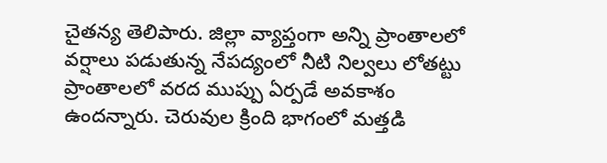చైతన్య తెలిపారు. జిల్లా వ్యాప్తంగా అన్ని ప్రాంతాలలో వర్షాలు పడుతున్న నేపద్యంలో నీటి నిల్వలు లోతట్టు ప్రాంతాలలో వరద ముప్పు ఏర్పడే అవకాశం ఉందన్నారు. చెరువుల క్రింది భాగంలో మత్తడి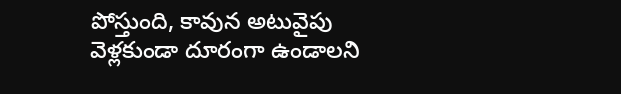పోస్తుంది, కావున అటువైపు వెళ్లకుండా దూరంగా ఉండాలని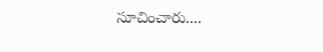సూచించారు....